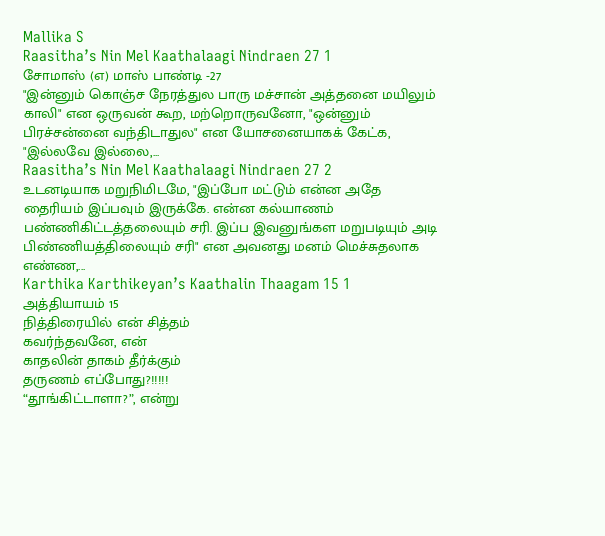Mallika S
Raasitha’s Nin Mel Kaathalaagi Nindraen 27 1
சோமாஸ் (எ) மாஸ் பாண்டி -27
"இன்னும் கொஞ்ச நேரத்துல பாரு மச்சான் அத்தனை மயிலும் காலி" என ஒருவன் கூற, மற்றொருவனோ, "ஒன்னும் பிரச்சன்னை வந்திடாதுல" என யோசனையாகக் கேட்க, "இல்லவே இல்லை,...
Raasitha’s Nin Mel Kaathalaagi Nindraen 27 2
உடனடியாக மறுநிமிடமே, "இப்போ மட்டும் என்ன அதே தைரியம் இப்பவும் இருக்கே. என்ன கல்யாணம் பண்ணிகிட்டத்தலையும் சரி. இப்ப இவனுங்கள மறுபடியும் அடி பிண்ணியத்திலையும் சரி" என அவனது மனம் மெச்சுதலாக எண்ண,...
Karthika Karthikeyan’s Kaathalin Thaagam 15 1
அத்தியாயம் 15
நித்திரையில் என் சித்தம்
கவர்ந்தவனே, என்
காதலின் தாகம் தீர்க்கும்
தருணம் எப்போது?!!!!!
“தூங்கிட்டாளா?”, என்று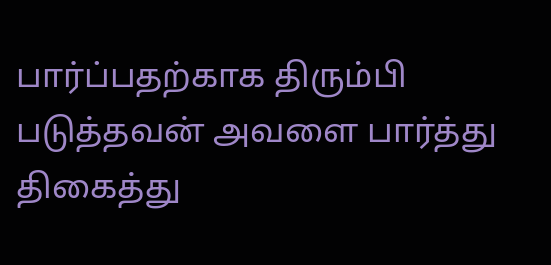பார்ப்பதற்காக திரும்பி படுத்தவன் அவளை பார்த்து திகைத்து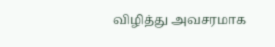விழித்து அவசரமாக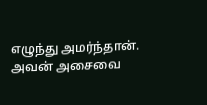எழுந்து அமர்ந்தான்.
அவன் அசைவை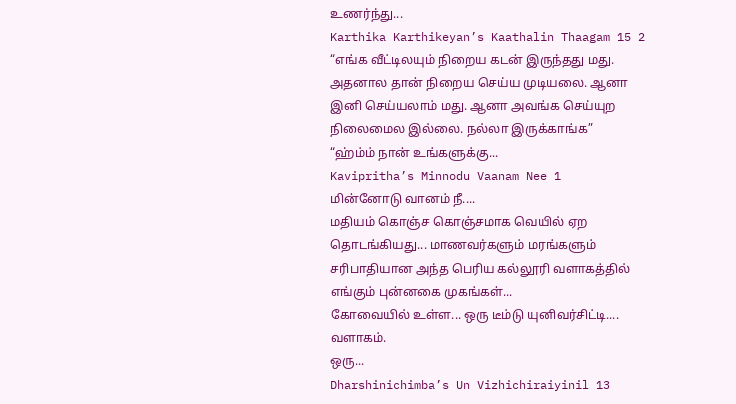உணர்ந்து...
Karthika Karthikeyan’s Kaathalin Thaagam 15 2
“எங்க வீட்டிலயும் நிறைய கடன் இருந்தது மது. அதனால தான் நிறைய செய்ய முடியலை. ஆனா இனி செய்யலாம் மது. ஆனா அவங்க செய்யுற நிலைமைல இல்லை. நல்லா இருக்காங்க”
“ஹ்ம்ம் நான் உங்களுக்கு...
Kavipritha’s Minnodu Vaanam Nee 1
மின்னோடு வானம் நீ....
மதியம் கொஞ்ச கொஞ்சமாக வெயில் ஏற தொடங்கியது... மாணவர்களும் மரங்களும் சரிபாதியான அந்த பெரிய கல்லூரி வளாகத்தில் எங்கும் புன்னகை முகங்கள்...
கோவையில் உள்ள... ஒரு டீம்டு யுனிவர்சிட்டி.... வளாகம்.
ஒரு...
Dharshinichimba’s Un Vizhichiraiyinil 13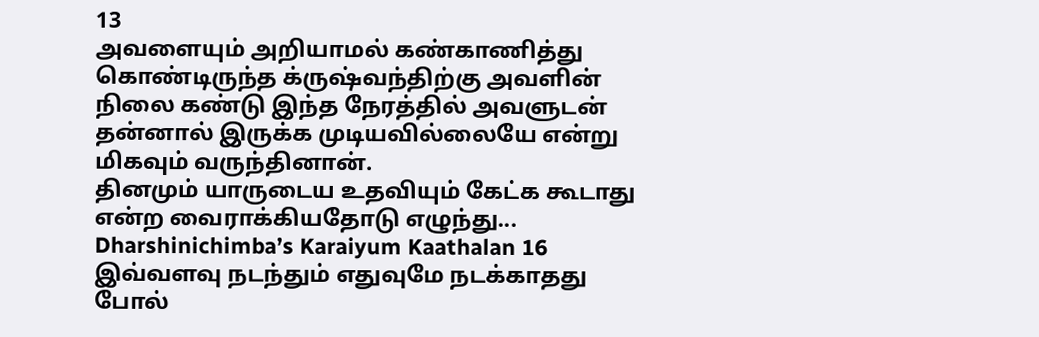13
அவளையும் அறியாமல் கண்காணித்து கொண்டிருந்த க்ருஷ்வந்திற்கு அவளின் நிலை கண்டு இந்த நேரத்தில் அவளுடன் தன்னால் இருக்க முடியவில்லையே என்று மிகவும் வருந்தினான்.
தினமும் யாருடைய உதவியும் கேட்க கூடாது என்ற வைராக்கியதோடு எழுந்து...
Dharshinichimba’s Karaiyum Kaathalan 16
இவ்வளவு நடந்தும் எதுவுமே நடக்காதது போல்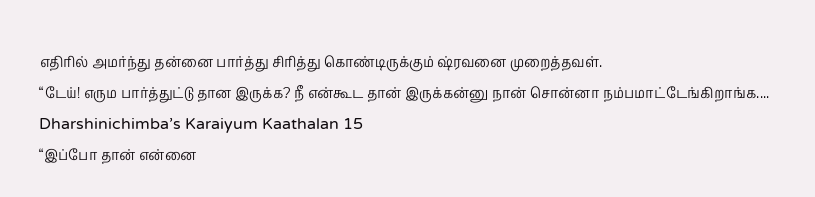எதிரில் அமர்ந்து தன்னை பார்த்து சிரித்து கொண்டிருக்கும் ஷ்ரவனை முறைத்தவள்.
“டேய்! எரும பார்த்துட்டு தான இருக்க? நீ என்கூட தான் இருக்கன்னு நான் சொன்னா நம்பமாட்டேங்கிறாங்க....
Dharshinichimba’s Karaiyum Kaathalan 15
“இப்போ தான் என்னை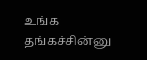உங்க தங்கச்சின்னு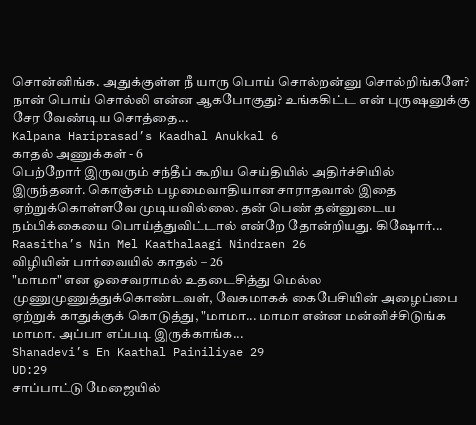சொன்னிங்க. அதுக்குள்ள நீ யாரு பொய் சொல்றன்னு சொல்றிங்களே? நான் பொய் சொல்லி என்ன ஆகபோகுது? உங்ககிட்ட என் புருஷனுக்கு சேர வேண்டிய சொத்தை...
Kalpana Hariprasad’s Kaadhal Anukkal 6
காதல் அணுக்கள் - 6
பெற்றோர் இருவரும் சந்தீப் கூறிய செய்தியில் அதிர்ச்சியில் இருந்தனர். கொஞ்சம் பழமைவாதியான சாராதவால் இதை ஏற்றுக்கொள்ளவே முடியவில்லை. தன் பெண் தன்னுடைய நம்பிக்கையை பொய்த்துவிட்டால் என்றே தோன்றியது. கிஷோர்...
Raasitha’s Nin Mel Kaathalaagi Nindraen 26
விழியின் பார்வையில் காதல் – 26
"மாமா" என ஓசைவராமல் உதடைசித்து மெல்ல முணுமுணுத்துக்கொண்டவள், வேகமாகக் கைபேசியின் அழைப்பை ஏற்றுக் காதுக்குக் கொடுத்து, "மாமா... மாமா என்ன மன்னிச்சிடுங்க மாமா. அப்பா எப்படி இருக்காங்க...
Shanadevi’s En Kaathal Painiliyae 29
UD:29
சாப்பாட்டு மேஜையில்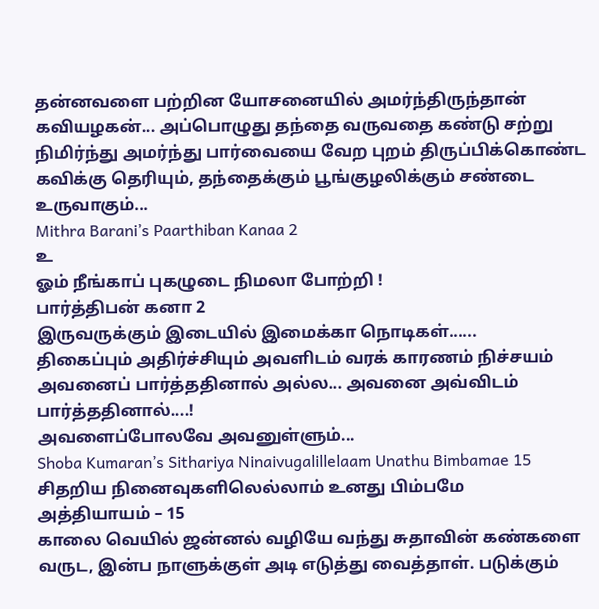தன்னவளை பற்றின யோசனையில் அமர்ந்திருந்தான் கவியழகன்... அப்பொழுது தந்தை வருவதை கண்டு சற்று நிமிர்ந்து அமர்ந்து பார்வையை வேற புறம் திருப்பிக்கொண்ட
கவிக்கு தெரியும், தந்தைக்கும் பூங்குழலிக்கும் சண்டை உருவாகும்...
Mithra Barani’s Paarthiban Kanaa 2
உ
ஓம் நீங்காப் புகழுடை நிமலா போற்றி !
பார்த்திபன் கனா 2
இருவருக்கும் இடையில் இமைக்கா நொடிகள்......
திகைப்பும் அதிர்ச்சியும் அவளிடம் வரக் காரணம் நிச்சயம் அவனைப் பார்த்ததினால் அல்ல... அவனை அவ்விடம் பார்த்ததினால்....!
அவளைப்போலவே அவனுள்ளும்...
Shoba Kumaran’s Sithariya Ninaivugalillelaam Unathu Bimbamae 15
சிதறிய நினைவுகளிலெல்லாம் உனது பிம்பமே
அத்தியாயம் – 15
காலை வெயில் ஜன்னல் வழியே வந்து சுதாவின் கண்களை வருட, இன்ப நாளுக்குள் அடி எடுத்து வைத்தாள். படுக்கும்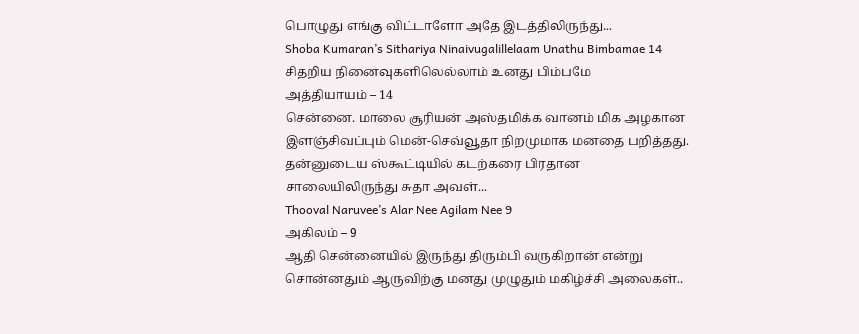பொழுது எங்கு விட்டாளோ அதே இடத்திலிருந்து...
Shoba Kumaran’s Sithariya Ninaivugalillelaam Unathu Bimbamae 14
சிதறிய நினைவுகளிலெல்லாம் உனது பிம்பமே
அத்தியாயம் – 14
சென்னை. மாலை சூரியன் அஸ்தமிக்க வானம் மிக அழகான இளஞ்சிவப்பும் மென்-செவ்வூதா நிறமுமாக மனதை பறித்தது. தன்னுடைய ஸ்கூட்டியில் கடற்கரை பிரதான சாலையிலிருந்து சுதா அவள்...
Thooval Naruvee’s Alar Nee Agilam Nee 9
அகிலம் – 9
ஆதி சென்னையில் இருந்து திரும்பி வருகிறான் என்று சொன்னதும் ஆருவிற்கு மனது முழுதும் மகிழ்ச்சி அலைகள்..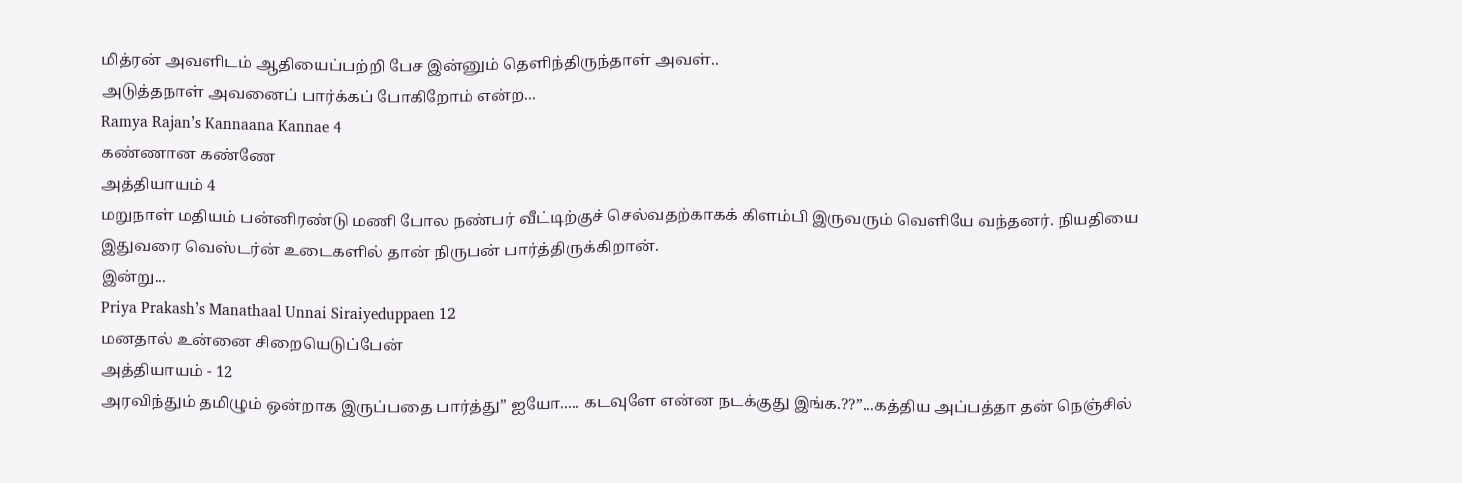மித்ரன் அவளிடம் ஆதியைப்பற்றி பேச இன்னும் தெளிந்திருந்தாள் அவள்..
அடுத்தநாள் அவனைப் பார்க்கப் போகிறோம் என்ற...
Ramya Rajan’s Kannaana Kannae 4
கண்ணான கண்ணே
அத்தியாயம் 4
மறுநாள் மதியம் பன்னிரண்டு மணி போல நண்பர் வீட்டிற்குச் செல்வதற்காகக் கிளம்பி இருவரும் வெளியே வந்தனர். நியதியை இதுவரை வெஸ்டர்ன் உடைகளில் தான் நிருபன் பார்த்திருக்கிறான்.
இன்று...
Priya Prakash’s Manathaal Unnai Siraiyeduppaen 12
மனதால் உன்னை சிறையெடுப்பேன்
அத்தியாயம் - 12
அரவிந்தும் தமிழும் ஒன்றாக இருப்பதை பார்த்து” ஐயோ..... கடவுளே என்ன நடக்குது இங்க.??”...கத்திய அப்பத்தா தன் நெஞ்சில்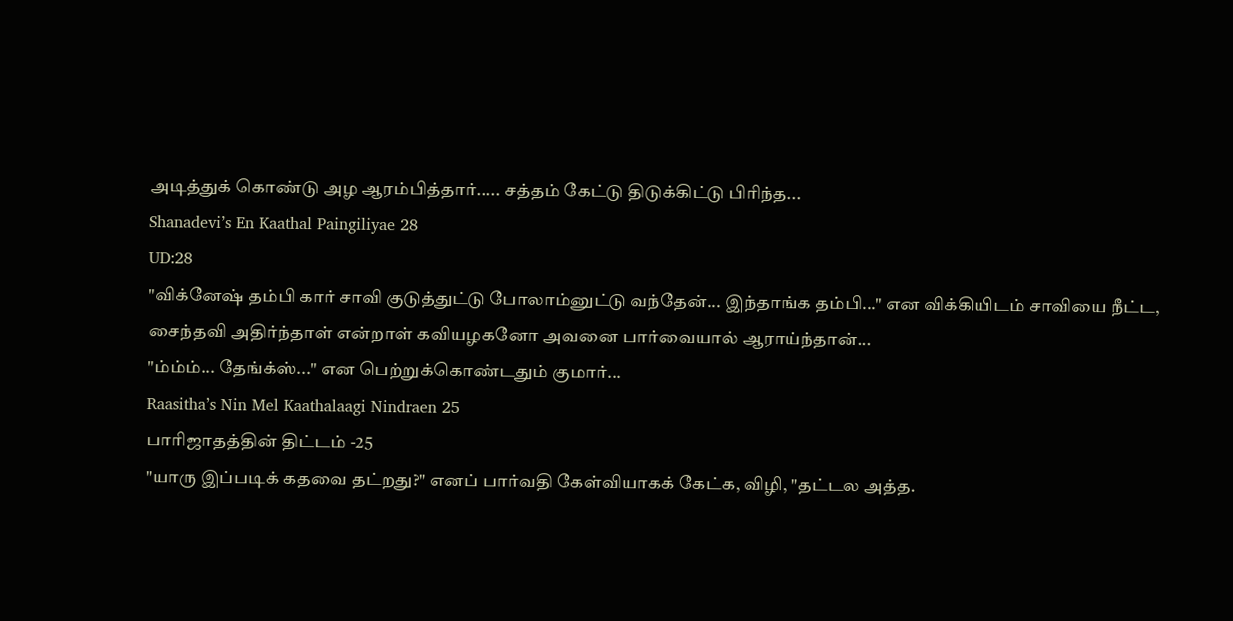அடித்துக் கொண்டு அழ ஆரம்பித்தார்..... சத்தம் கேட்டு திடுக்கிட்டு பிரிந்த...
Shanadevi’s En Kaathal Paingiliyae 28
UD:28
"விக்னேஷ் தம்பி கார் சாவி குடுத்துட்டு போலாம்னுட்டு வந்தேன்... இந்தாங்க தம்பி..." என விக்கியிடம் சாவியை நீட்ட, சைந்தவி அதிர்ந்தாள் என்றாள் கவியழகனோ அவனை பார்வையால் ஆராய்ந்தான்...
"ம்ம்ம்... தேங்க்ஸ்..." என பெற்றுக்கொண்டதும் குமார்...
Raasitha’s Nin Mel Kaathalaagi Nindraen 25
பாரிஜாதத்தின் திட்டம் -25
"யாரு இப்படிக் கதவை தட்றது?" எனப் பார்வதி கேள்வியாகக் கேட்க, விழி, "தட்டல அத்த.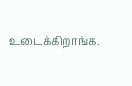உடைக்கிறாங்க.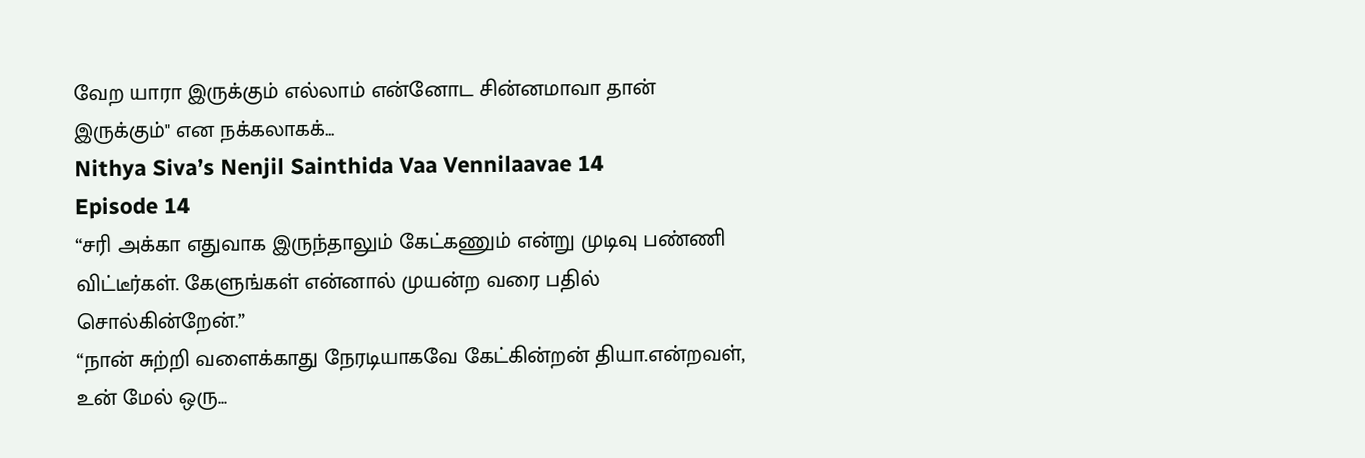வேற யாரா இருக்கும் எல்லாம் என்னோட சின்னமாவா தான் இருக்கும்" என நக்கலாகக்...
Nithya Siva’s Nenjil Sainthida Vaa Vennilaavae 14
Episode 14
“சரி அக்கா எதுவாக இருந்தாலும் கேட்கணும் என்று முடிவு பண்ணி விட்டீர்கள். கேளுங்கள் என்னால் முயன்ற வரை பதில் சொல்கின்றேன்.”
“நான் சுற்றி வளைக்காது நேரடியாகவே கேட்கின்றன் தியா.என்றவள், உன் மேல் ஒரு...